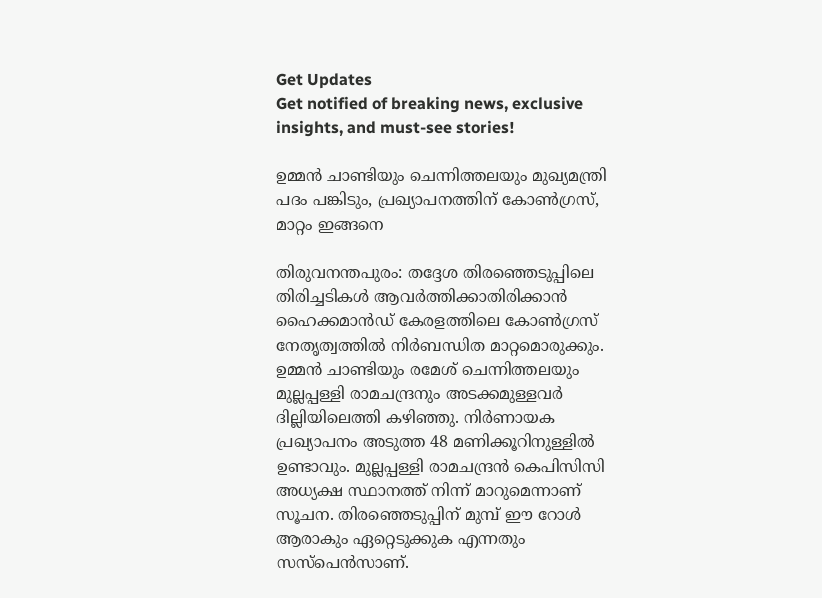Get Updates
Get notified of breaking news, exclusive insights, and must-see stories!

ഉമ്മന്‍ ചാണ്ടിയും ചെന്നിത്തലയും മുഖ്യമന്ത്രി പദം പങ്കിടും, പ്രഖ്യാപനത്തിന് കോണ്‍ഗ്രസ്, മാറ്റം ഇങ്ങനെ

തിരുവനന്തപുരം: തദ്ദേശ തിരഞ്ഞെടുപ്പിലെ തിരിച്ചടികള്‍ ആവര്‍ത്തിക്കാതിരിക്കാന്‍ ഹൈക്കമാന്‍ഡ് കേരളത്തിലെ കോണ്‍ഗ്രസ് നേതൃത്വത്തില്‍ നിര്‍ബന്ധിത മാറ്റമൊരുക്കും. ഉമ്മന്‍ ചാണ്ടിയും രമേശ് ചെന്നിത്തലയും മുല്ലപ്പള്ളി രാമചന്ദ്രനും അടക്കമുള്ളവര്‍ ദില്ലിയിലെത്തി കഴിഞ്ഞു. നിര്‍ണായക പ്രഖ്യാപനം അടുത്ത 48 മണിക്കൂറിനുള്ളില്‍ ഉണ്ടാവും. മുല്ലപ്പള്ളി രാമചന്ദ്രന്‍ കെപിസിസി അധ്യക്ഷ സ്ഥാനത്ത് നിന്ന് മാറുമെന്നാണ് സൂചന. തിരഞ്ഞെടുപ്പിന് മുമ്പ് ഈ റോള്‍ ആരാകും ഏറ്റെടുക്കുക എന്നതും സസ്‌പെന്‍സാണ്.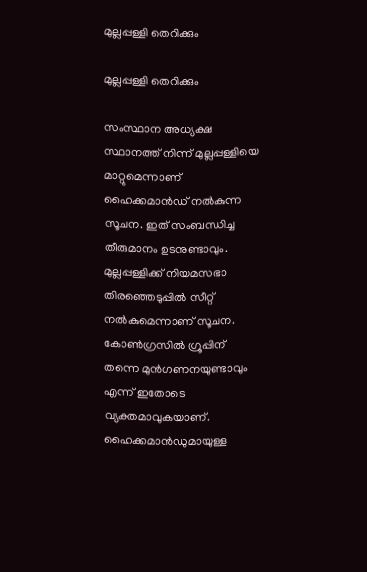മുല്ലപ്പള്ളി തെറിക്കും

മുല്ലപ്പള്ളി തെറിക്കും

സംസ്ഥാന അധ്യക്ഷ സ്ഥാനത്ത് നിന്ന് മുല്ലപ്പള്ളിയെ മാറ്റുമെന്നാണ് ഹൈക്കമാന്‍ഡ് നല്‍കുന്ന സൂചന. ഇത് സംബന്ധിച്ച തീരുമാനം ഉടനുണ്ടാവും. മുല്ലപ്പള്ളിക്ക് നിയമസഭാ തിരഞ്ഞെടുപ്പില്‍ സീറ്റ് നല്‍കുമെന്നാണ് സൂചന. കോണ്‍ഗ്രസില്‍ ഗ്രൂപ്പിന് തന്നെ മുന്‍ഗണനയുണ്ടാവും എന്ന് ഇതോടെ വ്യക്തമാവുകയാണ്. ഹൈക്കമാന്‍ഡുമായുള്ള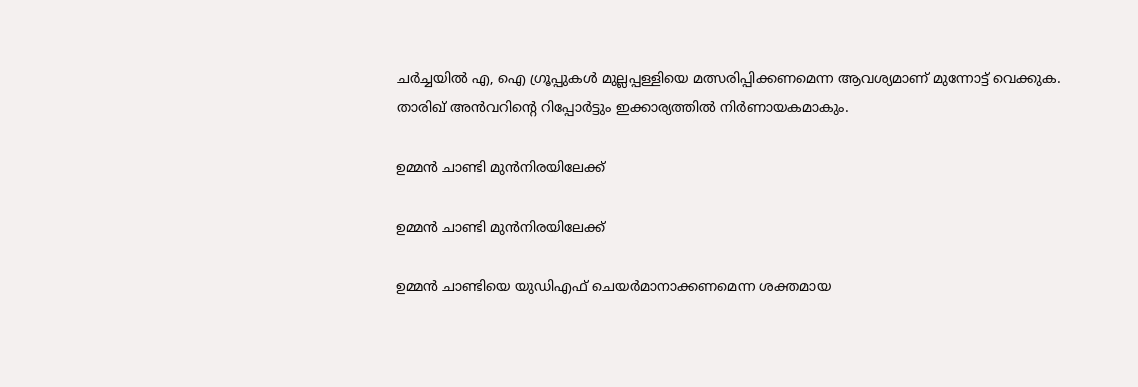ചര്‍ച്ചയില്‍ എ, ഐ ഗ്രൂപ്പുകള്‍ മുല്ലപ്പള്ളിയെ മത്സരിപ്പിക്കണമെന്ന ആവശ്യമാണ് മുന്നോട്ട് വെക്കുക. താരിഖ് അന്‍വറിന്റെ റിപ്പോര്‍ട്ടും ഇക്കാര്യത്തില്‍ നിര്‍ണായകമാകും.

ഉമ്മന്‍ ചാണ്ടി മുന്‍നിരയിലേക്ക്

ഉമ്മന്‍ ചാണ്ടി മുന്‍നിരയിലേക്ക്

ഉമ്മന്‍ ചാണ്ടിയെ യുഡിഎഫ് ചെയര്‍മാനാക്കണമെന്ന ശക്തമായ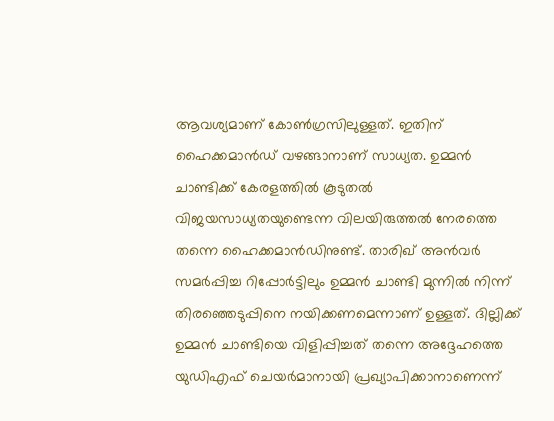ആവശ്യമാണ് കോണ്‍ഗ്രസിലുള്ളത്. ഇതിന് ഹൈക്കമാന്‍ഡ് വഴങ്ങാനാണ് സാധ്യത. ഉമ്മന്‍ ചാണ്ടിക്ക് കേരളത്തില്‍ കൂടുതല്‍ വിജയസാധ്യതയുണ്ടെന്ന വിലയിരുത്തല്‍ നേരത്തെ തന്നെ ഹൈക്കമാന്‍ഡിനുണ്ട്. താരിഖ് അന്‍വര്‍ സമര്‍പ്പിച്ച റിപ്പോര്‍ട്ടിലും ഉമ്മന്‍ ചാണ്ടി മുന്നില്‍ നിന്ന് തിരഞ്ഞെടുപ്പിനെ നയിക്കണമെന്നാണ് ഉള്ളത്. ദില്ലിക്ക് ഉമ്മന്‍ ചാണ്ടിയെ വിളിപ്പിച്ചത് തന്നെ അദ്ദേഹത്തെ യുഡിഎഫ് ചെയര്‍മാനായി പ്രഖ്യാപിക്കാനാണെന്ന്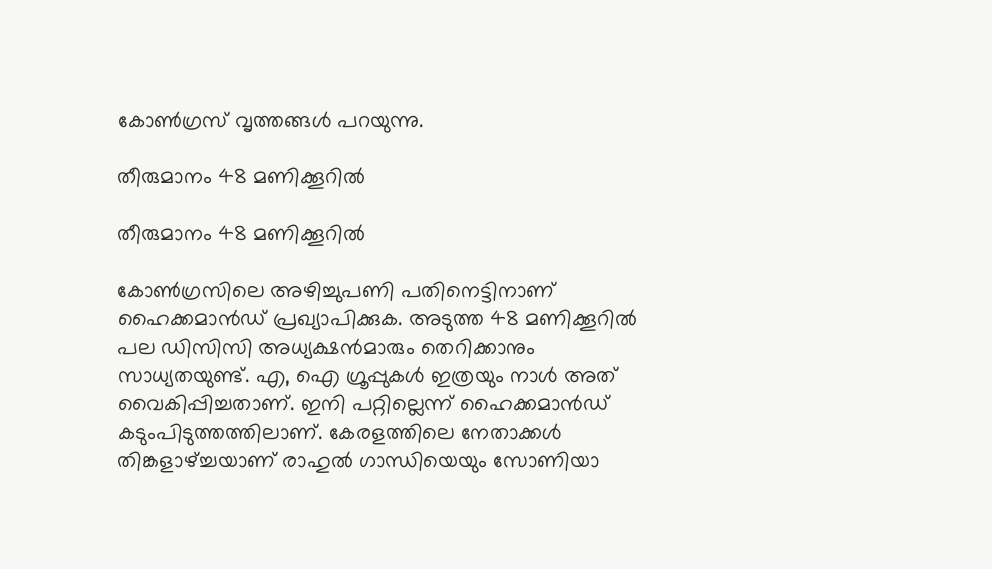കോണ്‍ഗ്രസ് വൃത്തങ്ങള്‍ പറയുന്നു.

തീരുമാനം 48 മണിക്കൂറില്‍

തീരുമാനം 48 മണിക്കൂറില്‍

കോണ്‍ഗ്രസിലെ അഴിച്ചുപണി പതിനെട്ടിനാണ് ഹൈക്കമാന്‍ഡ് പ്രഖ്യാപിക്കുക. അടുത്ത 48 മണിക്കൂറില്‍ പല ഡിസിസി അധ്യക്ഷന്‍മാരും തെറിക്കാനും സാധ്യതയുണ്ട്. എ, ഐ ഗ്രൂപ്പുകള്‍ ഇത്രയും നാള്‍ അത് വൈകിപ്പിച്ചതാണ്. ഇനി പറ്റില്ലെന്ന് ഹൈക്കമാന്‍ഡ് കടുംപിടുത്തത്തിലാണ്. കേരളത്തിലെ നേതാക്കള്‍ തിങ്കളാഴ്ച്ചയാണ് രാഹുല്‍ ഗാന്ധിയെയും സോണിയാ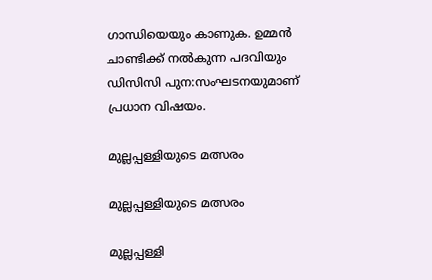ഗാന്ധിയെയും കാണുക. ഉമ്മന്‍ ചാണ്ടിക്ക് നല്‍കുന്ന പദവിയും ഡിസിസി പുന:സംഘടനയുമാണ് പ്രധാന വിഷയം.

മുല്ലപ്പള്ളിയുടെ മത്സരം

മുല്ലപ്പള്ളിയുടെ മത്സരം

മുല്ലപ്പള്ളി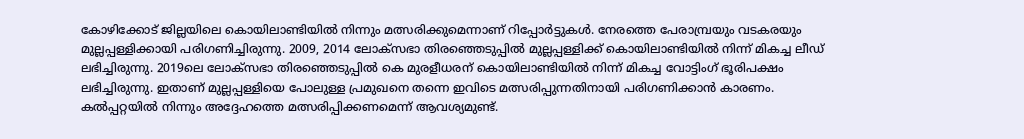കോഴിക്കോട് ജില്ലയിലെ കൊയിലാണ്ടിയില്‍ നിന്നും മത്സരിക്കുമെന്നാണ് റിപ്പോര്‍ട്ടുകള്‍. നേരത്തെ പേരാമ്പ്രയും വടകരയും മുല്ലപ്പള്ളിക്കായി പരിഗണിച്ചിരുന്നു. 2009, 2014 ലോക്‌സഭാ തിരഞ്ഞെടുപ്പില്‍ മുല്ലപ്പള്ളിക്ക് കൊയിലാണ്ടിയില്‍ നിന്ന് മികച്ച ലീഡ് ലഭിച്ചിരുന്നു. 2019ലെ ലോക്‌സഭാ തിരഞ്ഞെടുപ്പില്‍ കെ മുരളീധരന് കൊയിലാണ്ടിയില്‍ നിന്ന് മികച്ച വോട്ടിംഗ് ഭൂരിപക്ഷം ലഭിച്ചിരുന്നു. ഇതാണ് മുല്ലപ്പള്ളിയെ പോലുള്ള പ്രമുഖനെ തന്നെ ഇവിടെ മത്സരിപ്പുന്നതിനായി പരിഗണിക്കാന്‍ കാരണം. കല്‍പ്പറ്റയില്‍ നിന്നും അദ്ദേഹത്തെ മത്സരിപ്പിക്കണമെന്ന് ആവശ്യമുണ്ട്.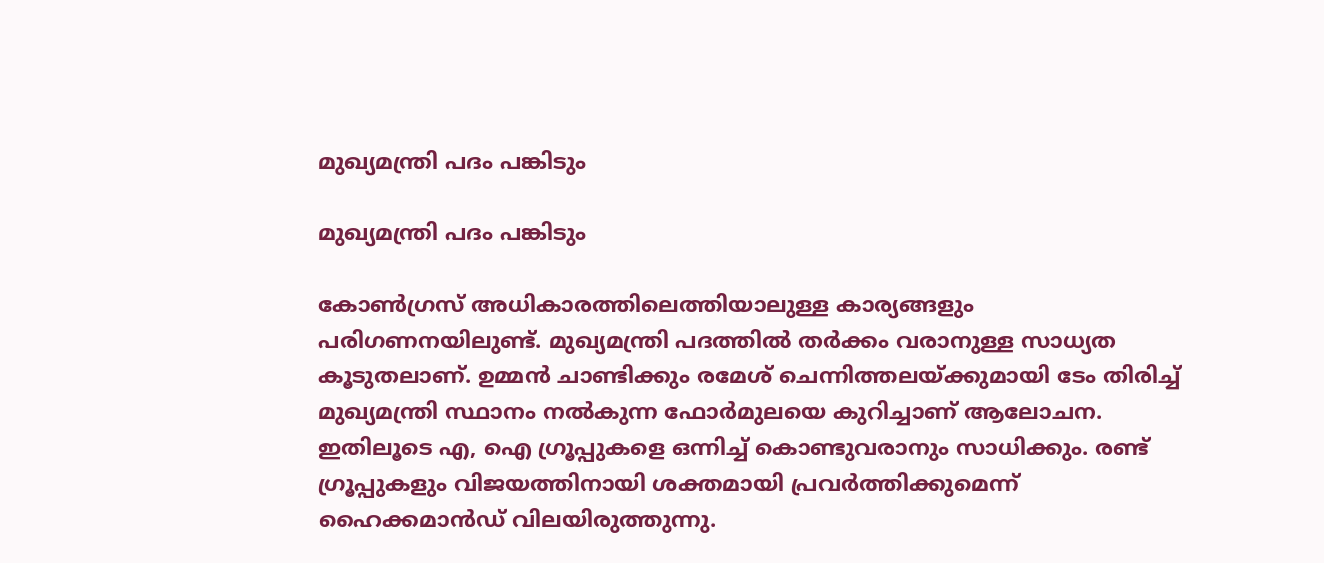മുഖ്യമന്ത്രി പദം പങ്കിടും

മുഖ്യമന്ത്രി പദം പങ്കിടും

കോണ്‍ഗ്രസ് അധികാരത്തിലെത്തിയാലുള്ള കാര്യങ്ങളും പരിഗണനയിലുണ്ട്. മുഖ്യമന്ത്രി പദത്തില്‍ തര്‍ക്കം വരാനുള്ള സാധ്യത കൂടുതലാണ്. ഉമ്മന്‍ ചാണ്ടിക്കും രമേശ് ചെന്നിത്തലയ്ക്കുമായി ടേം തിരിച്ച് മുഖ്യമന്ത്രി സ്ഥാനം നല്‍കുന്ന ഫോര്‍മുലയെ കുറിച്ചാണ് ആലോചന. ഇതിലൂടെ എ, ഐ ഗ്രൂപ്പുകളെ ഒന്നിച്ച് കൊണ്ടുവരാനും സാധിക്കും. രണ്ട് ഗ്രൂപ്പുകളും വിജയത്തിനായി ശക്തമായി പ്രവര്‍ത്തിക്കുമെന്ന് ഹൈക്കമാന്‍ഡ് വിലയിരുത്തുന്നു.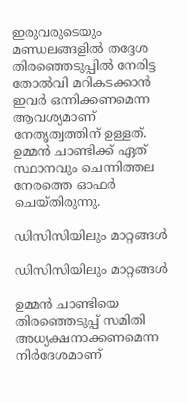ഇരുവരുടെയും മണ്ഡലങ്ങളില്‍ തദ്ദേശ തിരഞ്ഞെടുപ്പില്‍ നേരിട്ട തോല്‍വി മറികടക്കാന്‍ ഇവര്‍ ഒന്നിക്കണമെന്ന ആവശ്യമാണ് നേതൃത്വത്തിന് ഉള്ളത്. ഉമ്മന്‍ ചാണ്ടിക്ക് ഏത് സ്ഥാനവും ചെന്നിത്തല നേരത്തെ ഓഫര്‍ ചെയ്തിരുന്നു.

ഡിസിസിയിലും മാറ്റങ്ങള്‍

ഡിസിസിയിലും മാറ്റങ്ങള്‍

ഉമ്മന്‍ ചാണ്ടിയെ തിരഞ്ഞെടുപ്പ് സമിതി അധ്യക്ഷനാക്കണമെന്ന നിര്‍ദേശമാണ്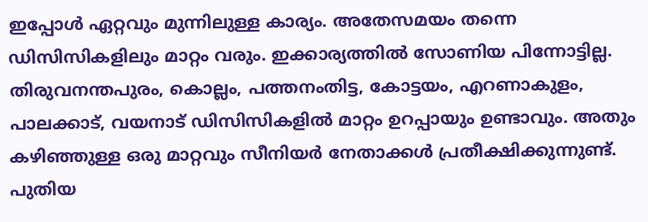ഇപ്പോള്‍ ഏറ്റവും മുന്നിലുള്ള കാര്യം. അതേസമയം തന്നെ ഡിസിസികളിലും മാറ്റം വരും. ഇക്കാര്യത്തില്‍ സോണിയ പിന്നോട്ടില്ല. തിരുവനന്തപുരം, കൊല്ലം, പത്തനംതിട്ട, കോട്ടയം, എറണാകുളം, പാലക്കാട്, വയനാട് ഡിസിസികളില്‍ മാറ്റം ഉറപ്പായും ഉണ്ടാവും. അതും കഴിഞ്ഞുള്ള ഒരു മാറ്റവും സീനിയര്‍ നേതാക്കള്‍ പ്രതീക്ഷിക്കുന്നുണ്ട്. പുതിയ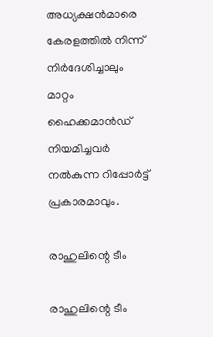അധ്യക്ഷന്‍മാരെ കേരളത്തില്‍ നിന്ന് നിര്‍ദേശിച്ചാലും മാറ്റം ഹൈക്കമാന്‍ഡ് നിയമിച്ചവര്‍ നല്‍കുന്ന റിപ്പോര്‍ട്ട് പ്രകാരമാവും.

രാഹുലിന്റെ ടീം

രാഹുലിന്റെ ടീം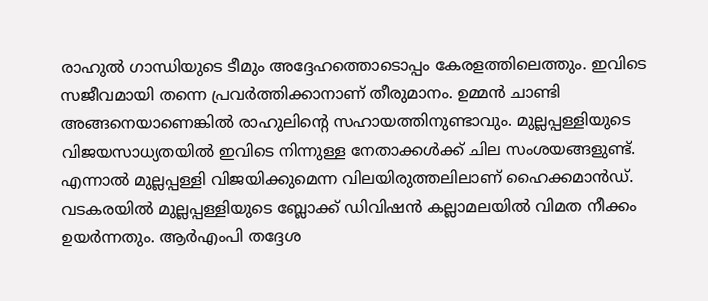രാഹുല്‍ ഗാന്ധിയുടെ ടീമും അദ്ദേഹത്തൊടൊപ്പം കേരളത്തിലെത്തും. ഇവിടെ സജീവമായി തന്നെ പ്രവര്‍ത്തിക്കാനാണ് തീരുമാനം. ഉമ്മന്‍ ചാണ്ടി അങ്ങനെയാണെങ്കില്‍ രാഹുലിന്റെ സഹായത്തിനുണ്ടാവും. മുല്ലപ്പള്ളിയുടെ വിജയസാധ്യതയില്‍ ഇവിടെ നിന്നുള്ള നേതാക്കള്‍ക്ക് ചില സംശയങ്ങളുണ്ട്. എന്നാല്‍ മുല്ലപ്പള്ളി വിജയിക്കുമെന്ന വിലയിരുത്തലിലാണ് ഹൈക്കമാന്‍ഡ്. വടകരയില്‍ മുല്ലപ്പള്ളിയുടെ ബ്ലോക്ക് ഡിവിഷന്‍ കല്ലാമലയില്‍ വിമത നീക്കം ഉയര്‍ന്നതും. ആര്‍എംപി തദ്ദേശ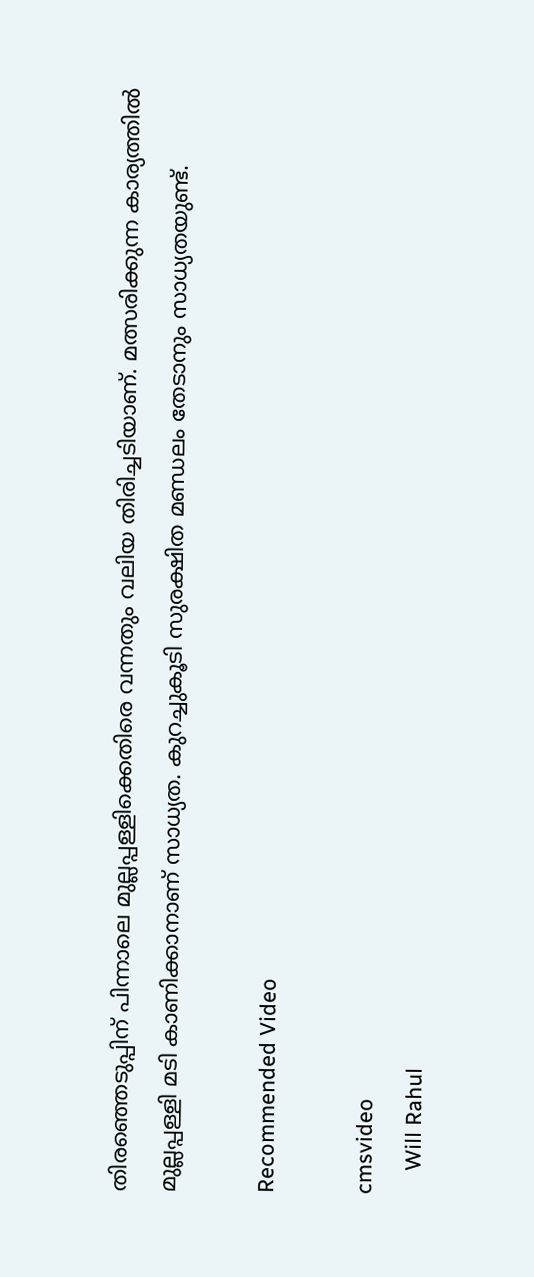തിരഞ്ഞെടുപ്പിന് പിന്നാലെ മുല്ലപ്പള്ളിക്കെതിരെ വന്നതും വലിയ തിരിച്ചടിയാണ്. മത്സരിക്കുന്ന കാര്യത്തില്‍ മുല്ലപ്പള്ളി മടി കാണിക്കാനാണ് സാധ്യത. കുറച്ചുകൂടി സുരക്ഷിത മണ്ഡലം തേടാനും സാധ്യതയുണ്ട്.

Recommended Video

cmsvideo
    Will Rahul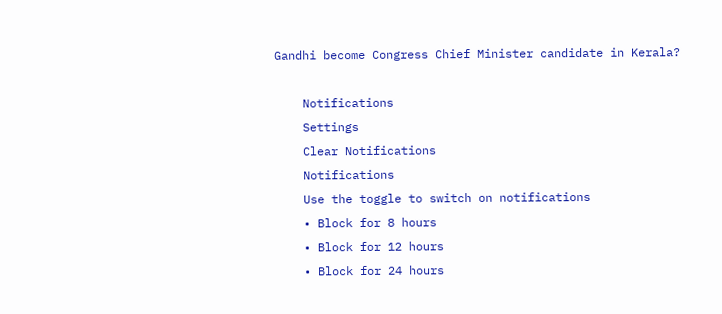Gandhi become Congress Chief Minister candidate in Kerala?

    Notifications
    Settings
    Clear Notifications
    Notifications
    Use the toggle to switch on notifications
    • Block for 8 hours
    • Block for 12 hours
    • Block for 24 hours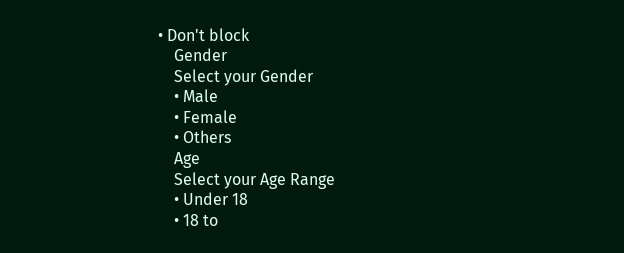• Don't block
    Gender
    Select your Gender
    • Male
    • Female
    • Others
    Age
    Select your Age Range
    • Under 18
    • 18 to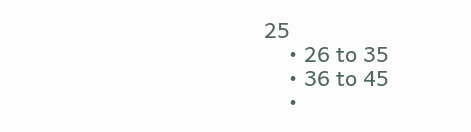25
    • 26 to 35
    • 36 to 45
    •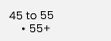45 to 55
    • 55+